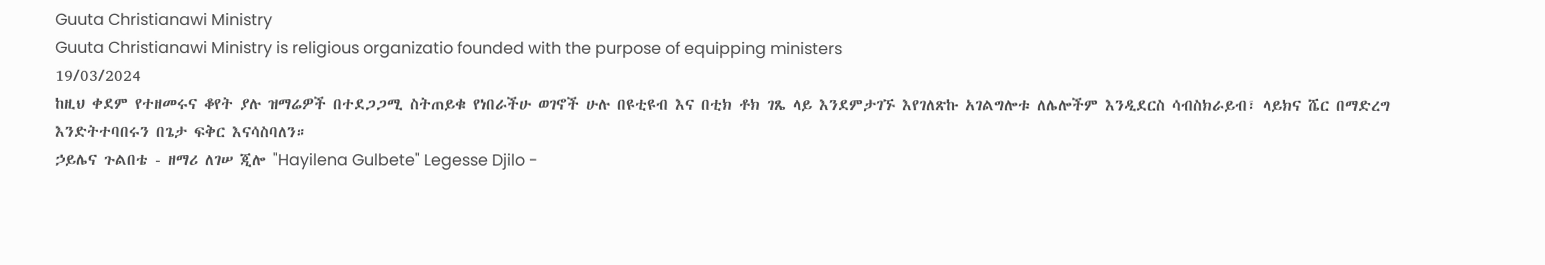Guuta Christianawi Ministry
Guuta Christianawi Ministry is religious organizatio founded with the purpose of equipping ministers
19/03/2024
ከዚህ ቀደም የተዘመሩና ቆየት ያሉ ዝማሬዎች በተደጋጋሚ ስትጠይቁ የነበራችሁ ወገኖች ሁሉ በዩቲዩብ እና በቲክ ቶክ ገጼ ላይ እንደምታገኙ እየገለጽኩ አገልግሎቱ ለሌሎችም እንዲደርስ ሳብስክራይብ፣ ላይክና ሼር በማድረግ እንድትተባበሩን በጌታ ፍቅር እናሳስባለን።
ኃይሌና ጉልበቴ - ዘማሪ ለገሠ ጂሎ "Hayilena Gulbete" Legesse Djilo -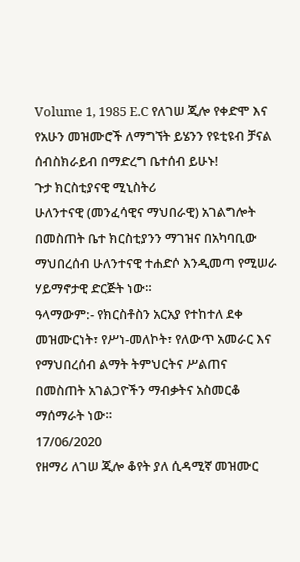Volume 1, 1985 E.C የለገሠ ጂሎ የቀድሞ እና የአሁን መዝሙሮች ለማግኘት ይሄንን የዩቲዩብ ቻናል ሰብስክራይብ በማድረግ ቤተሰብ ይሁኑ!
ጉታ ክርስቲያናዊ ሚኒስትሪ
ሁለንተናዊ (መንፈሳዊና ማህበራዊ) አገልግሎት በመስጠት ቤተ ክርስቲያንን ማገዝና በአካባቢው ማህበረሰብ ሁለንተናዊ ተሐድሶ እንዲመጣ የሚሠራ ሃይማኖታዊ ድርጅት ነው።
ዓላማውም:- የክርስቶስን አርአያ የተከተለ ደቀ መዝሙርነት፣ የሥነ-መለኮት፣ የለውጥ አመራር እና የማህበረሰብ ልማት ትምህርትና ሥልጠና በመስጠት አገልጋዮችን ማብቃትና አስመርቆ ማሰማራት ነው።
17/06/2020
የዘማሪ ለገሠ ጂሎ ቆየት ያለ ሲዳሚኛ መዝሙር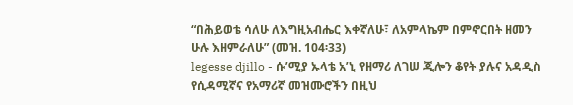“በሕይወቴ ሳለሁ ለእግዚአብሔር እቀኛለሁ፣ ለአምላኬም በምኖርበት ዘመን ሁሉ እዘምራለሁ” (መዝ. 104፡33)
legesse djillo - ሱ’ሚያ ኡላቴ አ’ኒ የዘማሪ ለገሠ ጂሎን ቆየት ያሉና አዳዲስ የሲዳሚኛና የአማሪኛ መዝሙሮችን በዚህ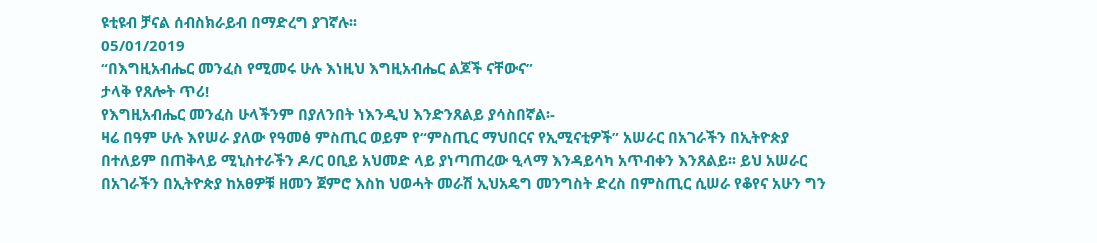ዩቲዩብ ቻናል ሰብስክራይብ በማድረግ ያገኛሉ፡፡
05/01/2019
“በእግዚአብሔር መንፈስ የሚመሩ ሁሉ እነዚህ እግዚአብሔር ልጆች ናቸውና”
ታላቅ የጸሎት ጥሪ!
የእግዚአብሔር መንፈስ ሁላችንም በያለንበት ነእንዲህ እንድንጸልይ ያሳስበኛል፡-
ዛሬ በዓም ሁሉ እየሠራ ያለው የዓመፅ ምስጢር ወይም የ“ምስጢር ማህበርና የኢሚናቲዎች” አሠራር በአገራችን በኢትዮጵያ በተለይም በጠቅላይ ሚኒስተራችን ዶ/ር ዐቢይ አህመድ ላይ ያነጣጠረው ዒላማ እንዳይሳካ አጥብቀን እንጸልይ፡፡ ይህ አሠራር በአገራችን በኢትዮጵያ ከአፀዎቹ ዘመን ጀምሮ እስከ ህወሓት መራሽ ኢህአዴግ መንግስት ድረስ በምስጢር ሲሠራ የቆየና አሁን ግን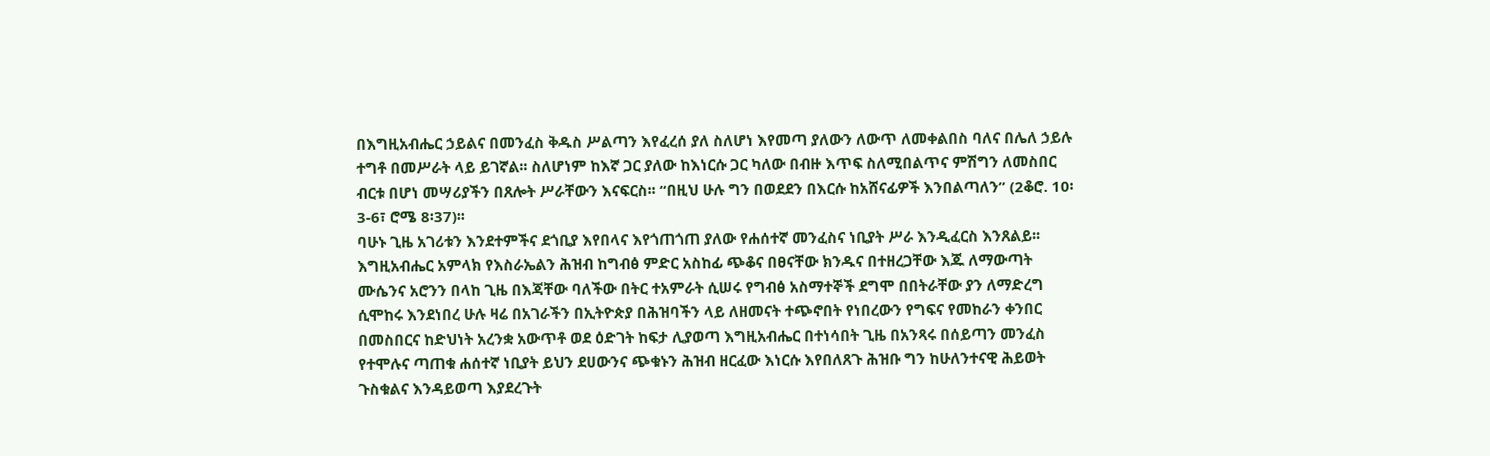በእግዚአብሔር ኃይልና በመንፈስ ቅዱስ ሥልጣን እየፈረሰ ያለ ስለሆነ እየመጣ ያለውን ለውጥ ለመቀልበስ ባለና በሌለ ኃይሉ ተግቶ በመሥራት ላይ ይገኛል፡፡ ስለሆነም ከእኛ ጋር ያለው ከእነርሱ ጋር ካለው በብዙ እጥፍ ስለሚበልጥና ምሽግን ለመስበር ብርቱ በሆነ መሣሪያችን በጸሎት ሥራቸውን እናፍርስ፡፡ “በዚህ ሁሉ ግን በወደደን በእርሱ ከአሸናፊዎች እንበልጣለን” (2ቆሮ. 10፡3-6፣ ሮሜ 8፡37)፡፡
ባሁኑ ጊዜ አገሪቱን እንደተምችና ደጎቢያ እየበላና እየጎጠጎጠ ያለው የሐሰተኛ መንፈስና ነቢያት ሥራ እንዲፈርስ እንጸልይ፡፡ እግዚአብሔር አምላክ የእስራኤልን ሕዝብ ከግብፅ ምድር አስከፊ ጭቆና በፀናቸው ክንዱና በተዘረጋቸው እጁ ለማውጣት ሙሴንና አሮንን በላከ ጊዜ በእጃቸው ባለችው በትር ተአምራት ሲሠሩ የግብፅ አስማተኞች ደግሞ በበትራቸው ያን ለማድረግ ሲሞከሩ እንደነበረ ሁሉ ዛሬ በአገራችን በኢትዮጵያ በሕዝባችን ላይ ለዘመናት ተጭኖበት የነበረውን የግፍና የመከራን ቀንበር በመስበርና ከድህነት አረንቋ አውጥቶ ወደ ዕድገት ከፍታ ሊያወጣ እግዚአብሔር በተነሳበት ጊዜ በአንጻሩ በሰይጣን መንፈስ የተሞሉና ጣጠቁ ሐሰተኛ ነቢያት ይህን ደሀውንና ጭቁኑን ሕዝብ ዘርፈው እነርሱ እየበለጸጉ ሕዝቡ ግን ከሁለንተናዊ ሕይወት ጉስቁልና እንዳይወጣ እያደረጉት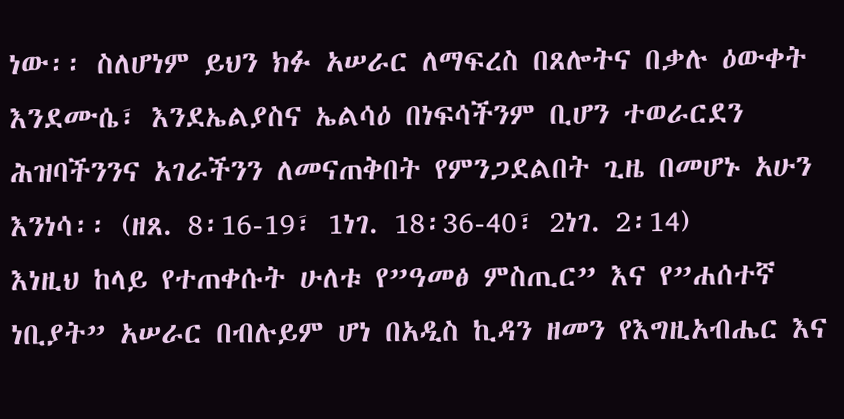ነው፡፡ ስለሆነም ይህን ክፉ አሠራር ለማፍረስ በጸሎትና በቃሉ ዕውቀት እንደሙሴ፣ እንደኤልያስና ኤልሳዕ በነፍሳችንም ቢሆን ተወራርደን ሕዝባችንንና አገራችንን ለመናጠቅበት የምንጋደልበት ጊዜ በመሆኑ አሁን እንነሳ፡፡ (ዘጸ. 8፡16-19፣ 1ነገ. 18፡36-40፣ 2ነገ. 2፡14)
እነዚህ ከላይ የተጠቀሱት ሁለቱ የ”ዓመፅ ምስጢር” እና የ”ሐሰተኛ ነቢያት” አሠራር በብሉይም ሆነ በአዲስ ኪዳን ዘመን የእግዚአብሔር እና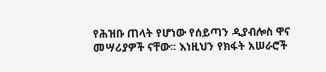የሕዝቡ ጠላት የሆነው የሰይጣን ዲያብሎስ ዋና መሣሪያዎች ናቸው፡፡ እነዚህን የክፋት አሠራሮች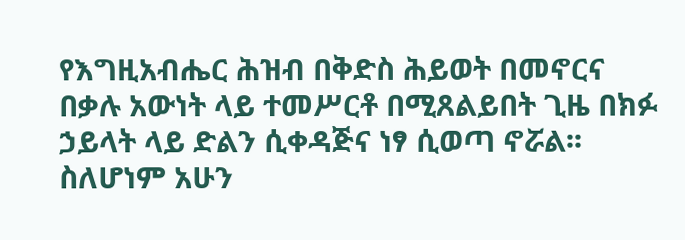የእግዚአብሔር ሕዝብ በቅድስ ሕይወት በመኖርና በቃሉ አውነት ላይ ተመሥርቶ በሚጸልይበት ጊዜ በክፉ ኃይላት ላይ ድልን ሲቀዳጅና ነፃ ሲወጣ ኖሯል፡፡
ስለሆነም አሁን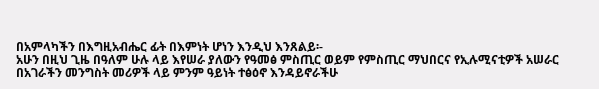በአምላካችን በእግዚአብሔር ፊት በእምነት ሆነን እንዲህ እንጸልይ፡-
አሁን በዚህ ጊዜ በዓለም ሁሉ ላይ እየሠራ ያለውን የዓመፅ ምስጢር ወይም የምስጢር ማህበርና የኢሉሚናቲዎች አሠራር በአገራችን መንግስት መሪዎች ላይ ምንም ዓይነት ተፅዕኖ እንዳይኖራችሁ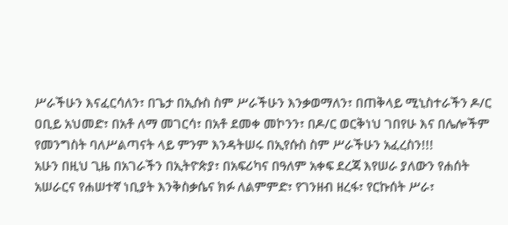ሥራችሁን እናፈርሳለን፣ በጌታ በኢሱስ ስም ሥራችሁን እንቃወማለን፣ በጠቅላይ ሚኒስተራችን ዶ/ር ዐቢይ አህመድ፣ በአቶ ለማ መገርሳ፣ በአቶ ደመቀ መኮንን፣ በዶ/ር ወርቅነህ ገበየሁ እና በሌሎችም የመንግስት ባለሥልጣናት ላይ ምንም እንዳትሠሩ በኢየሱስ ስም ሥራችሁን አፈረስን!!!
አሁን በዚህ ጊዜ በአገራችን በኢትዮጵያ፣ በአፍሪካና በዓለም አቀፍ ደረጃ እየሠራ ያለውን የሐሰት አሠራርና የሐሠተኛ ነቢያት እንቅስቃሴና ክፉ ለልምምድ፣ የገንዘብ ዘረፋ፣ የርኩሰት ሥራ፣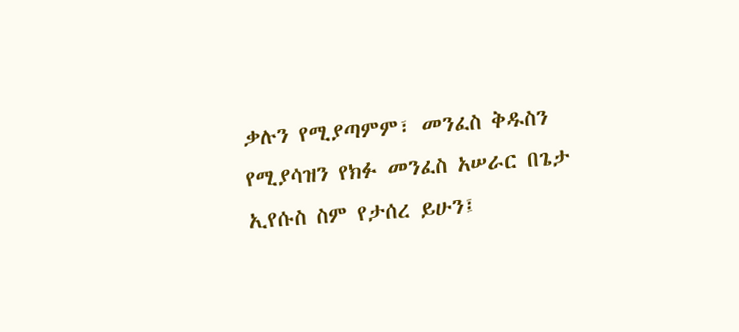ቃሉን የሚያጣምም፣ መንፈስ ቅዱስን የሚያሳዝን የክፉ መንፈስ አሠራር በጌታ ኢየሱስ ስም የታሰረ ይሁን፤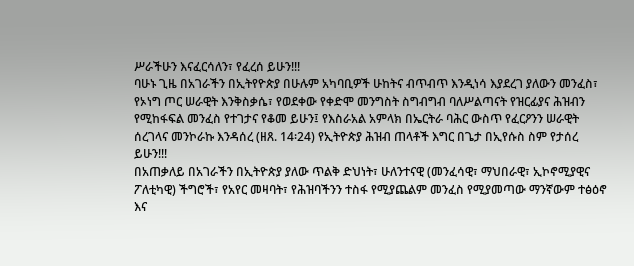ሥራችሁን እናፈርሳለን፣ የፈረሰ ይሁን!!!
ባሁኑ ጊዜ በአገራችን በኢትየዮጵያ በሁሉም አካባቢዎች ሁከትና ብጥብጥ እንዲነሳ እያደረገ ያለውን መንፈስ፣ የኦነግ ጦር ሠራዊት እንቅስቃሴ፣ የወደቀው የቀድሞ መንግስት ስግብግብ ባለሥልጣናት የዝርፊያና ሕዝብን የሚከፋፍል መንፈስ የተገታና የቆመ ይሁን፤ የእስራአል አምላክ በኤርትራ ባሕር ውስጥ የፈርዖንን ሠራዊት ሰረገላና መንኮራኩ እንዳሰረ (ዘጸ. 14፡24) የኢትዮጵያ ሕዝብ ጠላቶች እግር በጌታ በኢየሱስ ስም የታሰረ ይሁን!!!
በአጠቃለይ በአገራችን በኢትዮጵያ ያለው ጥልቅ ድህነት፣ ሁለንተናዊ (መንፈሳዊ፣ ማህበራዊ፣ ኢኮኖሚያዊና ፖለቲካዊ) ችግሮች፣ የአየር መዛባት፣ የሕዝባችንን ተስፋ የሚያጨልም መንፈስ የሚያመጣው ማንኛውም ተፅዕኖ እና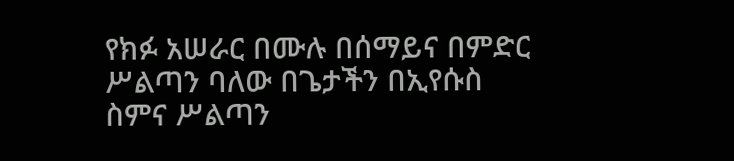የክፉ አሠራር በሙሉ በሰማይና በምድር ሥልጣን ባለው በጌታችን በኢየሱስ ስምና ሥልጣን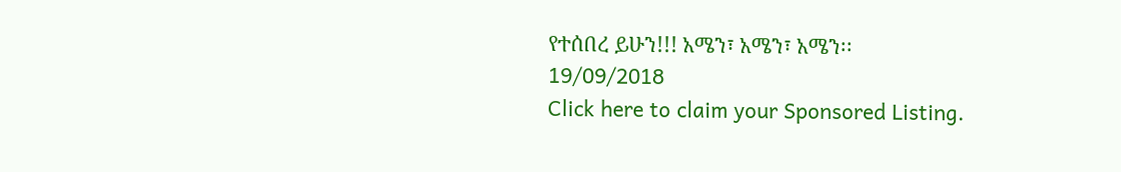የተሰበረ ይሁን!!! አሜን፣ አሜን፣ አሜን፡፡
19/09/2018
Click here to claim your Sponsored Listing.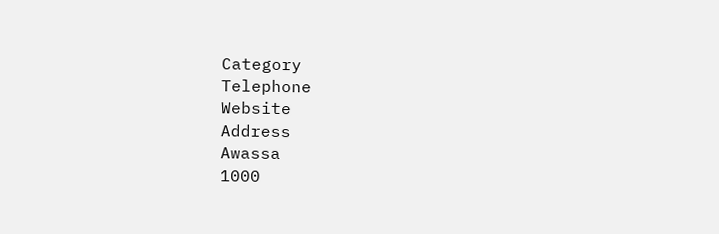Category
Telephone
Website
Address
Awassa
1000